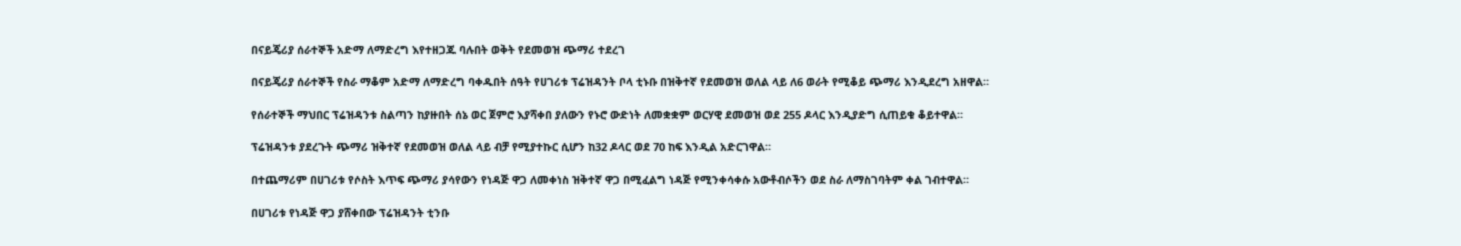በናይጄሪያ ሰራተኞች አድማ ለማድረግ እየተዘጋጁ ባሉበት ወቅት የደመወዝ ጭማሪ ተደረገ

በናይጄሪያ ሰራተኞች የስራ ማቆም አድማ ለማድረግ ባቀዱበት ሰዓት የሀገሪቱ ፕሬዝዳንት ቦላ ቲኑቡ በዝቅተኛ የደመወዝ ወለል ላይ ለ6 ወራት የሚቆይ ጭማሪ እንዲደረግ አዘዋል።

የሰራተኞች ማህበር ፕሬዝዳንቱ ስልጣን ከያዙበት ሰኔ ወር ጀምሮ እያሻቀበ ያለውን የኑሮ ውድነት ለመቋቋም ወርሃዊ ደመወዝ ወደ 255 ዶላር እንዲያድግ ሲጠይቁ ቆይተዋል።

ፕሬዝዳንቱ ያደረጉት ጭማሪ ዝቅተኛ የደመወዝ ወለል ላይ ብቻ የሚያተኩር ሲሆን ከ32 ዶላር ወደ 70 ከፍ እንዲል አድርገዋል።

በተጨማሪም በሀገሪቱ የሶስት እጥፍ ጭማሪ ያሳየውን የነዳጅ ዋጋ ለመቀነስ ዝቅተኛ ዋጋ በሚፈልግ ነዳጅ የሚንቀሳቀሱ አውቶብሶችን ወደ ስራ ለማስገባትም ቀል ገብተዋል።

በሀገሪቱ የነዳጅ ዋጋ ያሸቀበው ፕሬዝዳንት ቲንቡ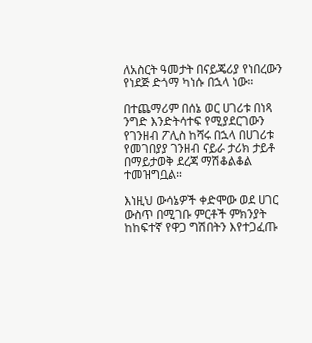ለአስርት ዓመታት በናይጄሪያ የነበረውን የነደጅ ድጎማ ካነሱ በኋላ ነው።

በተጨማሪም በሰኔ ወር ሀገሪቱ በነጻ ንግድ እንድትሳተፍ የሚያደርገውን የገንዘብ ፖሊስ ከሻሩ በኋላ በሀገሪቱ የመገበያያ ገንዘብ ናይራ ታሪክ ታይቶ በማይታወቅ ደረጃ ማሽቆልቆል ተመዝግቧል።

እነዚህ ውሳኔዎች ቀድሞው ወደ ሀገር ውስጥ በሚገቡ ምርቶች ምክንያት ከከፍተኛ የዋጋ ግሽበትን እየተጋፈጡ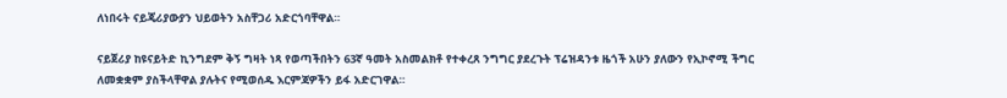ለነበሩት ናይጄሪያውያን ህይወትን አስቸጋሪ አድርጎባቸዋል።

ናይጀሪያ ከዩናይትድ ኪንግደም ቅኝ ግዛት ነጻ የወጣችበትን 63ኛ ዓመት አስመልክቶ የተቀረጸ ንግግር ያደረጉት ፕሬዝዳንቱ ዜጎች አሁን ያለውን የኢኮኖሚ ችግር ለመቋቋም ያስችላቸዋል ያሉትና የሚወሰዱ እርምጃዎችን ይፋ አድርገዋል።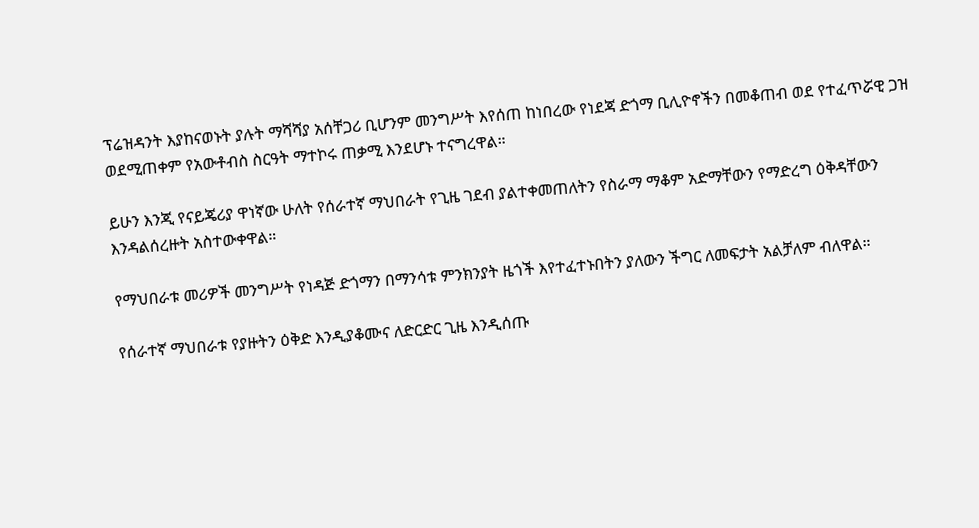ፕሬዝዳንት እያከናወኑት ያሉት ማሻሻያ አሰቸጋሪ ቢሆንም መንግሥት እየሰጠ ከነበረው የነደጃ ድጎማ ቢሊዮኖችን በመቆጠብ ወደ የተፈጥሯዊ ጋዝ ወደሚጠቀም የአውቶብስ ስርዓት ማተኮሩ ጠቃሚ እንደሆኑ ተናግረዋል።

ይሁን እንጂ የናይጄሪያ ዋነኛው ሁለት የሰራተኛ ማህበራት የጊዜ ገደብ ያልተቀመጠለትን የስራማ ማቆም አድማቸውን የማድረግ ዕቅዳቸውን እንዳልሰረዙት አስተውቀዋል።

የማህበራቱ መሪዎች መንግሥት የነዳጅ ድጎማን በማንሳቱ ምንክንያት ዜጎች እየተፈተኑበትን ያለውን ችግር ለመፍታት አልቻለም ብለዋል።

የሰራተኛ ማህበራቱ የያዙትን ዕቅድ እንዲያቆሙና ለድርድር ጊዜ እንዲሰጡ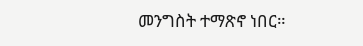መንግስት ተማጽኖ ነበር።